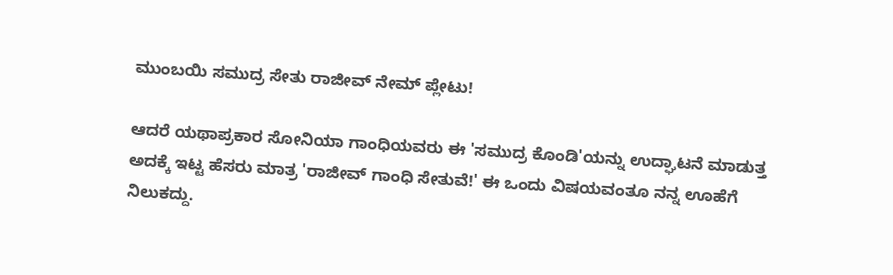ಮುಂಬಯಿ ಸಮುದ್ರ ಸೇತು ರಾಜೀವ್ ನೇಮ್ ಪ್ಲೇಟು!

ಆದರೆ ಯಥಾಪ್ರಕಾರ ಸೋನಿಯಾ ಗಾಂಧಿಯವರು ಈ 'ಸಮುದ್ರ ಕೊಂಡಿ'ಯನ್ನು ಉದ್ಘಾಟನೆ ಮಾಡುತ್ತ ಅದಕ್ಕೆ ಇಟ್ಟ ಹೆಸರು ಮಾತ್ರ 'ರಾಜೀವ್ ಗಾಂಧಿ ಸೇತುವೆ!' ಈ ಒಂದು ವಿಷಯವಂತೂ ನನ್ನ ಊಹೆಗೆ ನಿಲುಕದ್ದು.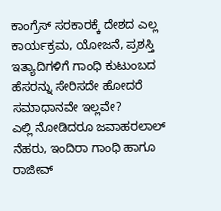ಕಾಂಗ್ರೆಸ್ ಸರಕಾರಕ್ಕೆ ದೇಶದ ಎಲ್ಲ ಕಾರ್ಯಕ್ರಮ, ಯೋಜನೆ, ಪ್ರಶಸ್ತಿ ಇತ್ಯಾದಿಗಳಿಗೆ ಗಾಂಧಿ ಕುಟುಂಬದ ಹೆಸರನ್ನು ಸೇರಿಸದೇ ಹೋದರೆ ಸಮಾಧಾನವೇ ಇಲ್ಲವೇ?
ಎಲ್ಲಿ ನೋಡಿದರೂ ಜವಾಹರಲಾಲ್ ನೆಹರು, ಇಂದಿರಾ ಗಾಂಧಿ ಹಾಗೂ ರಾಜೀವ್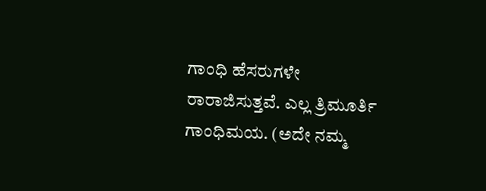ಗಾಂಧಿ ಹೆಸರುಗಳೇ ರಾರಾಜಿಸುತ್ತವೆ. ಎಲ್ಲ ತ್ರಿಮೂರ್ತಿ ಗಾಂಧಿಮಯ. (ಅದೇ ನಮ್ಮ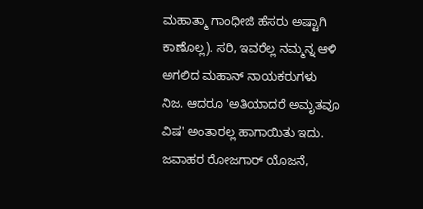ಮಹಾತ್ಮಾ ಗಾಂಧೀಜಿ ಹೆಸರು ಅಷ್ಟಾಗಿ ಕಾಣೊಲ್ಲ). ಸರಿ, ಇವರೆಲ್ಲ ನಮ್ಮನ್ನ ಆಳಿ ಅಗಲಿದ ಮಹಾನ್ ನಾಯಕರುಗಳು ನಿಜ. ಆದರೂ 'ಅತಿಯಾದರೆ ಅಮೃತವೂ ವಿಷ' ಅಂತಾರಲ್ಲ ಹಾಗಾಯಿತು ಇದು. ಜವಾಹರ ರೋಜಗಾರ್ ಯೊಜನೆ,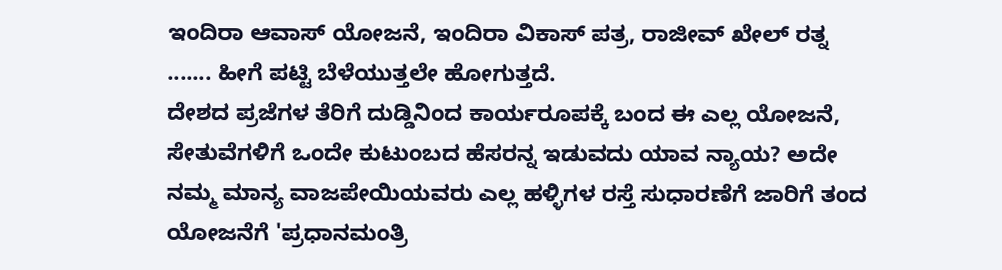ಇಂದಿರಾ ಆವಾಸ್ ಯೋಜನೆ, ಇಂದಿರಾ ವಿಕಾಸ್ ಪತ್ರ, ರಾಜೀವ್ ಖೇಲ್ ರತ್ನ ....... ಹೀಗೆ ಪಟ್ಟಿ ಬೆಳೆಯುತ್ತಲೇ ಹೋಗುತ್ತದೆ.
ದೇಶದ ಪ್ರಜೆಗಳ ತೆರಿಗೆ ದುಡ್ಡಿನಿಂದ ಕಾರ್ಯರೂಪಕ್ಕೆ ಬಂದ ಈ ಎಲ್ಲ ಯೋಜನೆ, ಸೇತುವೆಗಳಿಗೆ ಒಂದೇ ಕುಟುಂಬದ ಹೆಸರನ್ನ ಇಡುವದು ಯಾವ ನ್ಯಾಯ? ಅದೇ ನಮ್ಮ ಮಾನ್ಯ ವಾಜಪೇಯಿಯವರು ಎಲ್ಲ ಹಳ್ಳಿಗಳ ರಸ್ತೆ ಸುಧಾರಣೆಗೆ ಜಾರಿಗೆ ತಂದ ಯೋಜನೆಗೆ 'ಪ್ರಧಾನಮಂತ್ರಿ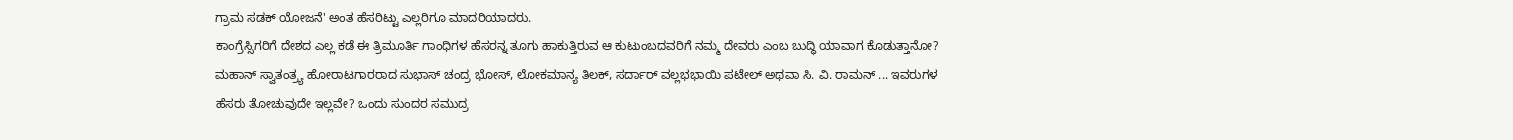ಗ್ರಾಮ ಸಡಕ್ ಯೋಜನೆ' ಅಂತ ಹೆಸರಿಟ್ಟು ಎಲ್ಲರಿಗೂ ಮಾದರಿಯಾದರು.
ಕಾಂಗ್ರೆಸ್ಸಿಗರಿಗೆ ದೇಶದ ಎಲ್ಲ ಕಡೆ ಈ ತ್ರಿಮೂರ್ತಿ ಗಾಂಧಿಗಳ ಹೆಸರನ್ನ ತೂಗು ಹಾಕುತ್ತಿರುವ ಆ ಕುಟುಂಬದವರಿಗೆ ನಮ್ಮ ದೇವರು ಎಂಬ ಬುದ್ಧಿ ಯಾವಾಗ ಕೊಡುತ್ತಾನೋ? ಮಹಾನ್ ಸ್ವಾತಂತ್ರ್ಯ ಹೋರಾಟಗಾರರಾದ ಸುಭಾಸ್ ಚಂದ್ರ ಭೋಸ್, ಲೋಕಮಾನ್ಯ ತಿಲಕ್, ಸರ್ದಾರ್ ವಲ್ಲಭಭಾಯಿ ಪಟೇಲ್ ಅಥವಾ ಸಿ. ವಿ. ರಾಮನ್ ... ಇವರುಗಳ ಹೆಸರು ತೋಚುವುದೇ ಇಲ್ಲವೇ? ಒಂದು ಸುಂದರ ಸಮುದ್ರ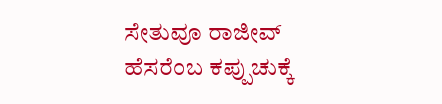ಸೇತುವೂ ರಾಜೀವ್ ಹೆಸರೆಂಬ ಕಪ್ಪುಚುಕ್ಕೆ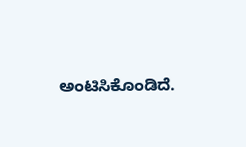ಅಂಟಿಸಿಕೊಂಡಿದೆ.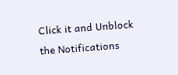Click it and Unblock the Notifications